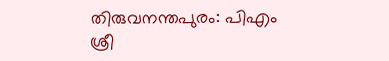തിരുവനന്തപുരം: പിഎം ശ്രീ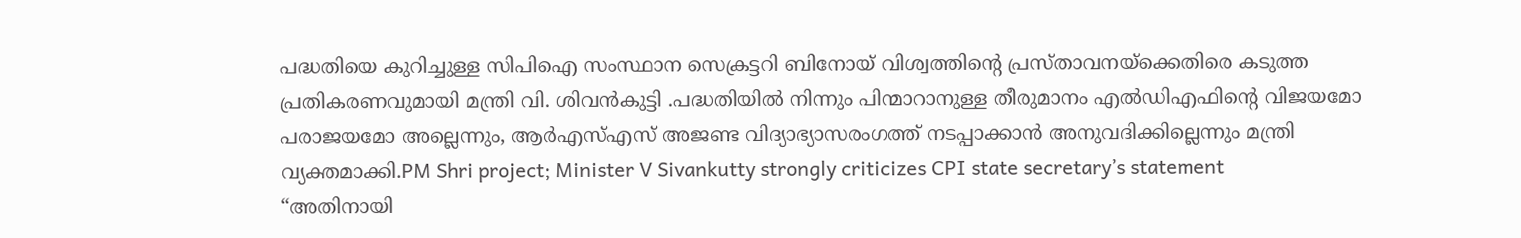പദ്ധതിയെ കുറിച്ചുള്ള സിപിഐ സംസ്ഥാന സെക്രട്ടറി ബിനോയ് വിശ്വത്തിന്റെ പ്രസ്താവനയ്ക്കെതിരെ കടുത്ത പ്രതികരണവുമായി മന്ത്രി വി. ശിവൻകുട്ടി .പദ്ധതിയിൽ നിന്നും പിന്മാറാനുള്ള തീരുമാനം എൽഡിഎഫിന്റെ വിജയമോ പരാജയമോ അല്ലെന്നും, ആർഎസ്എസ് അജണ്ട വിദ്യാഭ്യാസരംഗത്ത് നടപ്പാക്കാൻ അനുവദിക്കില്ലെന്നും മന്ത്രി വ്യക്തമാക്കി.PM Shri project; Minister V Sivankutty strongly criticizes CPI state secretary’s statement
“അതിനായി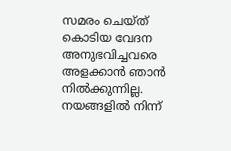സമരം ചെയ്ത് കൊടിയ വേദന അനുഭവിച്ചവരെ അളക്കാൻ ഞാൻ നിൽക്കുന്നില്ല. നയങ്ങളിൽ നിന്ന്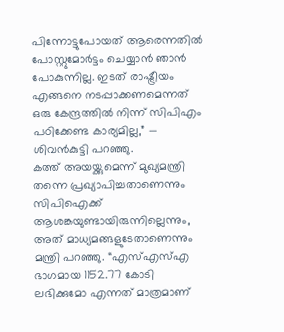പിന്നോട്ടുപോയത് ആരെന്നതിൽ പോസ്റ്റുമോർട്ടം ചെയ്യാൻ ഞാൻ പോകുന്നില്ല. ഇടത് രാഷ്ട്രീയം എങ്ങനെ നടപ്പാക്കണമെന്നത് ഒരു കേന്ദ്രത്തിൽ നിന്ന് സിപിഎം പഠിക്കേണ്ട കാര്യമില്ല,” — ശിവൻകുട്ടി പറഞ്ഞു.
കത്ത് അയയ്ക്കുമെന്ന് മുഖ്യമന്ത്രി തന്നെ പ്രഖ്യാപിച്ചതാണെന്നും സിപിഐക്ക് ആശങ്കയുണ്ടായിരുന്നില്ലെന്നും, അത് മാധ്യമങ്ങളുടേതാണെന്നും മന്ത്രി പറഞ്ഞു. “എസ്എസ്എ ഭാഗമായ 1152.77 കോടി ലഭിക്കുമോ എന്നത് മാത്രമാണ്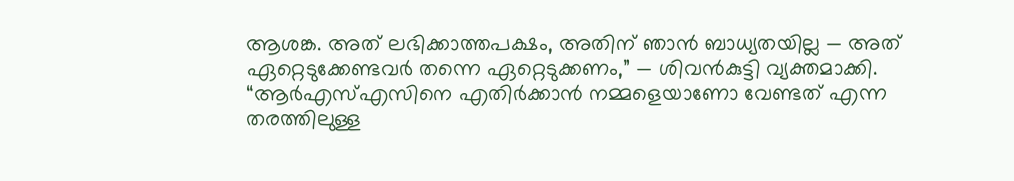ആശങ്ക. അത് ലഭിക്കാത്തപക്ഷം, അതിന് ഞാൻ ബാധ്യതയില്ല — അത് ഏറ്റെടുക്കേണ്ടവർ തന്നെ ഏറ്റെടുക്കണം,” — ശിവൻകുട്ടി വ്യക്തമാക്കി.
“ആർഎസ്എസിനെ എതിർക്കാൻ നമ്മളെയാണോ വേണ്ടത് എന്ന തരത്തിലുള്ള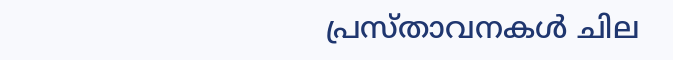പ്രസ്താവനകൾ ചില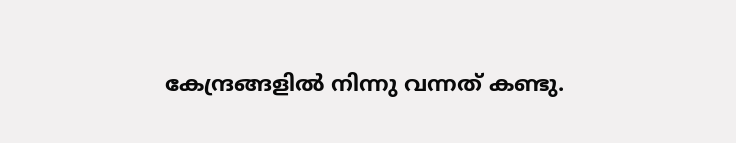കേന്ദ്രങ്ങളിൽ നിന്നു വന്നത് കണ്ടു.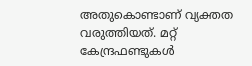അതുകൊണ്ടാണ് വ്യക്തത വരുത്തിയത്. മറ്റ് കേന്ദ്രഫണ്ടുകൾ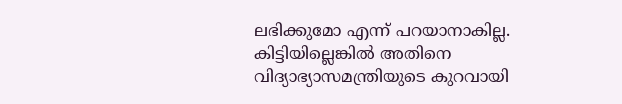ലഭിക്കുമോ എന്ന് പറയാനാകില്ല. കിട്ടിയില്ലെങ്കിൽ അതിനെ വിദ്യാഭ്യാസമന്ത്രിയുടെ കുറവായി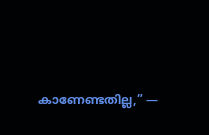കാണേണ്ടതില്ല,” —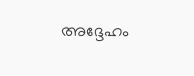അദ്ദേഹം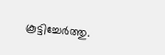കൂട്ടിച്ചേർത്തു.